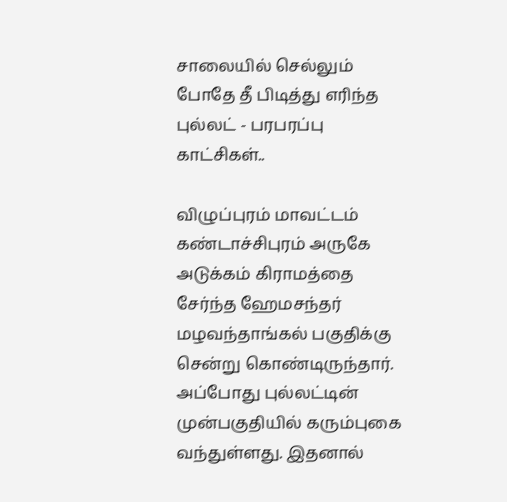சாலையில் செல்லும் போதே தீ பிடித்து எரிந்த புல்லட் - பரபரப்பு காட்சிகள்..

விழுப்புரம் மாவட்டம் கண்டாச்சிபுரம் அருகே அடுக்கம் கிராமத்தை சேர்ந்த ஹேமசந்தர் மழவந்தாங்கல் பகுதிக்கு சென்று கொண்டிருந்தார். அப்போது புல்லட்டின் முன்பகுதியில் கரும்புகை வந்துள்ளது. இதனால்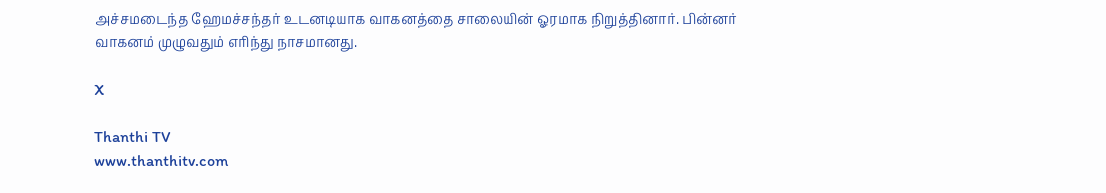அச்சமடைந்த ஹேமச்சந்தர் உடனடியாக வாகனத்தை சாலையின் ஓரமாக நிறுத்தினார். பின்னர் வாகனம் முழுவதும் எரிந்து நாசமானது.

X

Thanthi TV
www.thanthitv.com